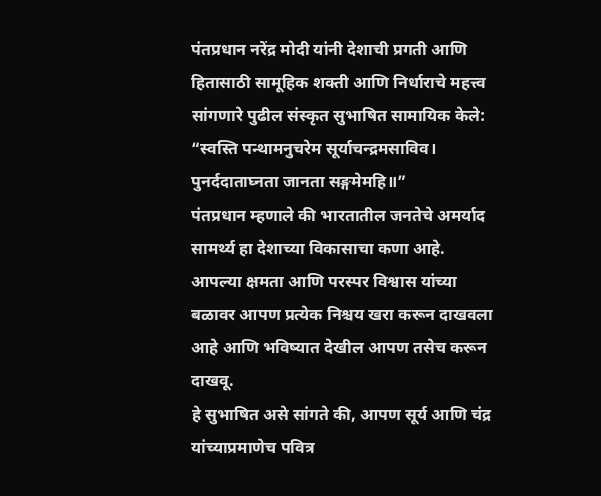पंतप्रधान नरेंद्र मोदी यांनी देशाची प्रगती आणि हितासाठी सामूहिक शक्ती आणि निर्धाराचे महत्त्व सांगणारे पुढील संस्कृत सुभाषित सामायिक केले:
“स्वस्ति पन्थामनुचरेम सूर्याचन्द्रमसाविव।
पुनर्ददाताघ्नता जानता सङ्गमेमहि॥”
पंतप्रधान म्हणाले की भारतातील जनतेचे अमर्याद सामर्थ्य हा देशाच्या विकासाचा कणा आहे. आपल्या क्षमता आणि परस्पर विश्वास यांच्या बळावर आपण प्रत्येक निश्चय खरा करून दाखवला आहे आणि भविष्यात देखील आपण तसेच करून दाखवू.
हे सुभाषित असे सांगते की, आपण सूर्य आणि चंद्र यांच्याप्रमाणेच पवित्र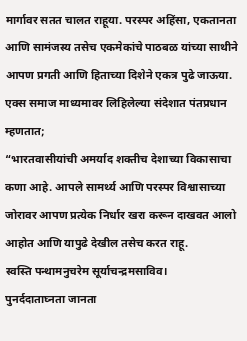मार्गावर सतत चालत राहूया. परस्पर अहिंसा, एकतानता आणि सामंजस्य तसेच एकमेकांचे पाठबळ यांच्या साथीने आपण प्रगती आणि हिताच्या दिशेने एकत्र पुढे जाऊया.
एक्स समाज माध्यमावर लिहिलेल्या संदेशात पंतप्रधान म्हणतात;
“भारतवासीयांची अमर्याद शक्तीच देशाच्या विकासाचा कणा आहे. आपले सामर्थ्य आणि परस्पर विश्वासाच्या जोरावर आपण प्रत्येक निर्धार खरा करून दाखवत आलो आहोत आणि यापुढे देखील तसेच करत राहू.
स्वस्ति पन्थामनुचरेम सूर्याचन्द्रमसाविव।
पुनर्ददाताघ्नता जानता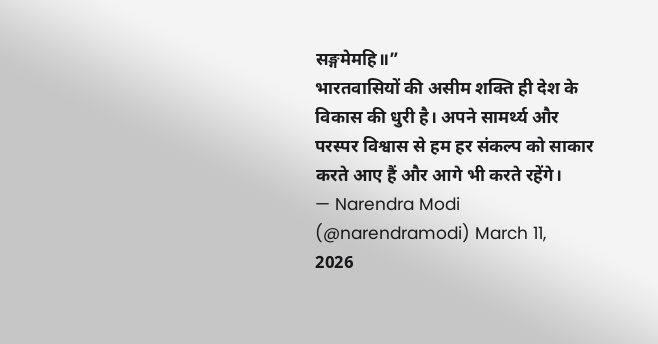सङ्गमेमहि॥”
भारतवासियों की असीम शक्ति ही देश के विकास की धुरी है। अपने सामर्थ्य और परस्पर विश्वास से हम हर संकल्प को साकार करते आए हैं और आगे भी करते रहेंगे।
— Narendra Modi (@narendramodi) March 11, 2026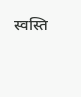स्वस्ति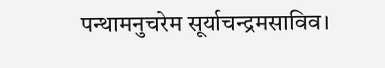पन्थामनुचरेम सूर्याचन्द्रमसाविव।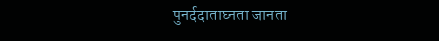पुनर्ददाताघ्नता जानता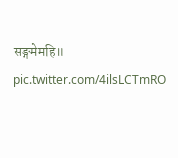सङ्गमेमहि॥ pic.twitter.com/4ilsLCTmRO